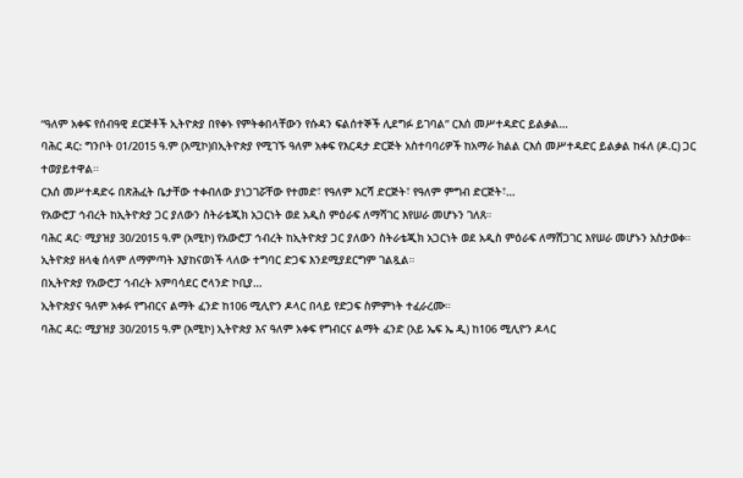“ዓለም አቀፍ የሰብዓዊ ደርጅቶች ኢትዮጵያ በየቀኑ የምትቀበላቸውን የሱዳን ፍልሰተኞች ሊደግፉ ይገባል” ርእሰ መሥተዳድር ይልቃል...
ባሕር ዳር: ግንቦት 01/2015 ዓ.ም (አሚኮ)በኢትዮጵያ የሚገኙ ዓለም አቀፍ የእርዳታ ድርጅት አስተባባሪዎች ከአማራ ክልል ርእሰ መሥተዳድር ይልቃል ከፋለ (ዶ.ር) ጋር ተወያይተዋል፡፡
ርእሰ መሥተዳድሩ በጽሕፈት ቤታቸው ተቀብለው ያነጋገሯቸው የተመድ፣ የዓለም እርሻ ድርጅት፣ የዓለም ምግብ ድርጅት፣...
የአውሮፓ ኅብረት ከኢትዮጵያ ጋር ያለውን ስትራቴጂክ አጋርነት ወደ አዲስ ምዕራፍ ለማሻገር እየሠራ መሆኑን ገለጸ።
ባሕር ዳር፡ ሚያዝያ 30/2015 ዓ.ም (አሚኮ) የአውሮፓ ኅብረት ከኢትዮጵያ ጋር ያለውን ስትራቴጂክ አጋርነት ወደ አዲስ ምዕራፍ ለማሸጋገር እየሠራ መሆኑን አስታወቀ።
ኢትዮጵያ ዘላቂ ሰላም ለማምጣት እያከናወነች ላለው ተግባር ድጋፍ እንደሚያደርግም ገልጿል።
በኢትዮጵያ የአውሮፓ ኅብረት አምባሳደር ሮላንድ ኮቢያ...
ኢትዮጵያና ዓለም አቀፉ የግብርና ልማት ፈንድ ከ106 ሚሊዮን ዶላር በላይ የድጋፍ ስምምነት ተፈራረሙ።
ባሕር ዳር: ሚያዝያ 30/2015 ዓ.ም (አሚኮ) ኢትዮጵያ እና ዓለም አቀፍ የግብርና ልማት ፈንድ (አይ ኤፍ ኤ ዲ) ከ106 ሚሊዮን ዶላር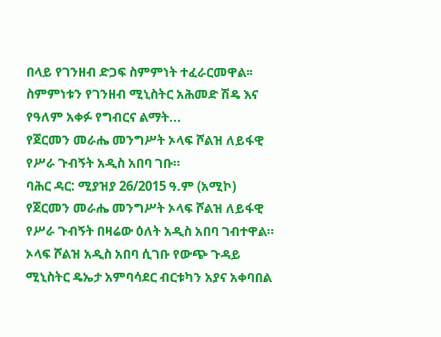በላይ የገንዘብ ድጋፍ ስምምነት ተፈራርመዋል፡፡
ስምምነቱን የገንዘብ ሚኒስትር አሕመድ ሽዴ እና የዓለም አቀፉ የግብርና ልማት...
የጀርመን መራሔ መንግሥት ኦላፍ ሾልዝ ለይፋዊ የሥራ ጉብኝት አዲስ አበባ ገቡ።
ባሕር ዳር: ሚያዝያ 26/2015 ዓ.ም (አሚኮ) የጀርመን መራሔ መንግሥት ኦላፍ ሾልዝ ለይፋዊ የሥራ ጉብኝት በዛሬው ዕለት አዲስ አበባ ገብተዋል። ኦላፍ ሾልዝ አዲስ አበባ ሲገቡ የውጭ ጉዳይ ሚኒስትር ዴኤታ አምባሳደር ብርቱካን አያና አቀባበል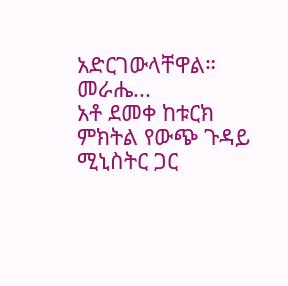አድርገውላቸዋል።
መራሔ...
አቶ ደመቀ ከቱርክ ምክትል የውጭ ጉዳይ ሚኒስትር ጋር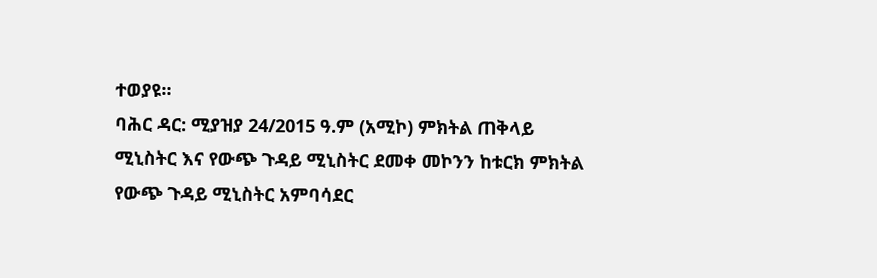ተወያዩ።
ባሕር ዳር: ሚያዝያ 24/2015 ዓ.ም (አሚኮ) ምክትል ጠቅላይ ሚኒስትር እና የውጭ ጉዳይ ሚኒስትር ደመቀ መኮንን ከቱርክ ምክትል የውጭ ጉዳይ ሚኒስትር አምባሳደር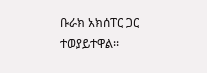ቡራክ አክሰፐር ጋር ተወያይተዋል፡፡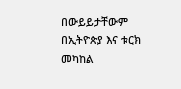በውይይታቸውም በኢትዮጵያ እና ቱርክ መካከል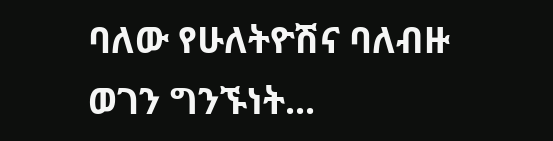ባለው የሁለትዮሽና ባለብዙ ወገን ግንኙነት...